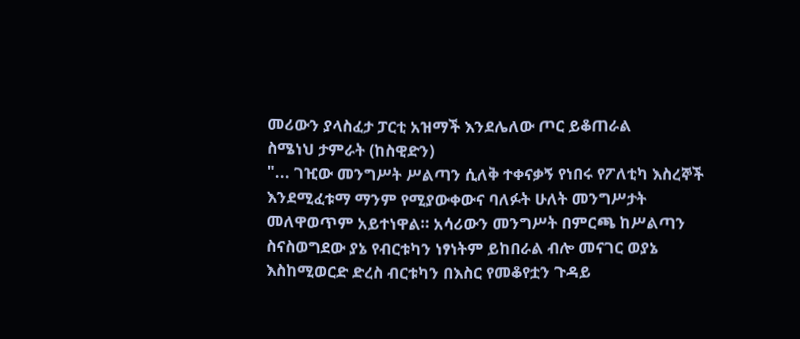መሪውን ያላስፈታ ፓርቲ አዝማች እንደሌለው ጦር ይቆጠራል
ስሜነህ ታምራት (ከስዊድን)
"... ገዢው መንግሥት ሥልጣን ሲለቅ ተቀናቃኝ የነበሩ የፖለቲካ እስረኞች እንደሚፈቱማ ማንም የሚያውቀውና ባለፉት ሁለት መንግሥታት መለዋወጥም አይተነዋል። አሳሪውን መንግሥት በምርጫ ከሥልጣን ስናስወግደው ያኔ የብርቱካን ነፃነትም ይከበራል ብሎ መናገር ወያኔ እስከሚወርድ ድረስ ብርቱካን በእስር የመቆየቷን ጉዳይ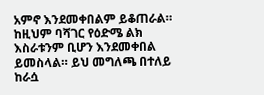አምኖ እንደመቀበልም ይቆጠራል። ከዚህም ባሻገር የዕድሜ ልክ እስራቱንም ቢሆን እንደመቀበል ይመስላል። ይህ መግለጫ በተለይ ከራሷ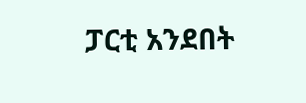ፓርቲ አንደበት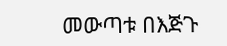መውጣቱ በእጅጉ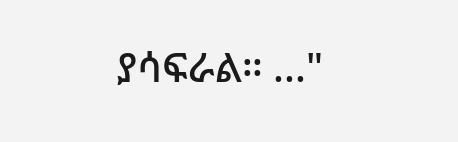ያሳፍራል። ..."